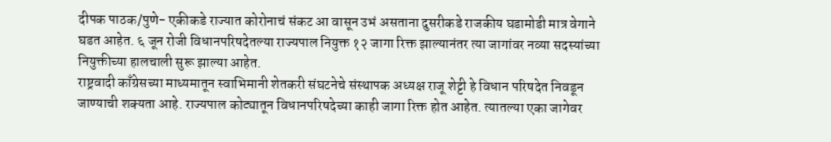दीपक पाठक/पुणे- एकीकडे राज्यात कोरोनाचं संकट आ वासून उभं असताना दुसरीकडे राजकीय घडामोडी मात्र वेगाने घडत आहेत. ६ जून रोजी विधानपरिषदेतल्या राज्यपाल नियुक्त १२ जागा रिक्त झाल्यानंतर त्या जागांवर नव्या सदस्यांच्या नियुक्तीच्या हालचाली सुरू झाल्या आहेत.
राष्ट्रवादी काँग्रेसच्या माध्यमातून स्वाभिमानी शेतकरी संघटनेचे संस्थापक अध्यक्ष राजू शेट्टी हे विधान परिषदेत निवडून जाण्याची शक्यता आहे. राज्यपाल कोट्यातून विधानपरिषदेच्या काही जागा रिक्त होत आहेत. त्यातल्या एका जागेवर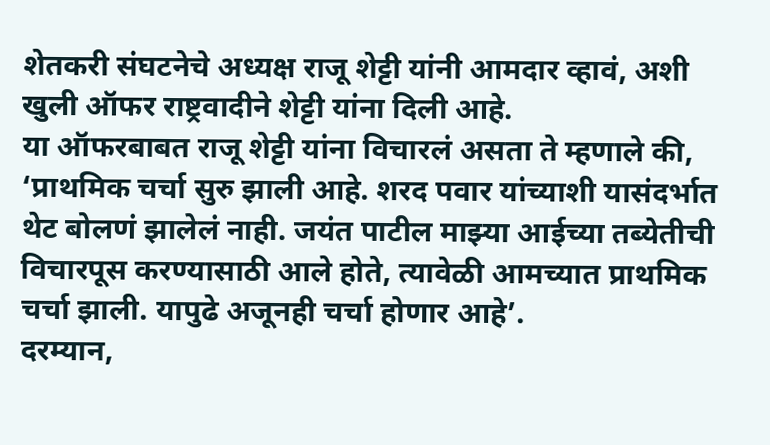शेतकरी संघटनेचे अध्यक्ष राजू शेट्टी यांनी आमदार व्हावं, अशी खुली ऑफर राष्ट्रवादीने शेट्टी यांना दिली आहे.
या ऑफरबाबत राजू शेट्टी यांना विचारलं असता ते म्हणाले की, ‘प्राथमिक चर्चा सुरु झाली आहे. शरद पवार यांच्याशी यासंदर्भात थेट बोलणं झालेलं नाही. जयंत पाटील माझ्या आईच्या तब्येतीची विचारपूस करण्यासाठी आले होते, त्यावेळी आमच्यात प्राथमिक चर्चा झाली. यापुढे अजूनही चर्चा होणार आहे’.
दरम्यान,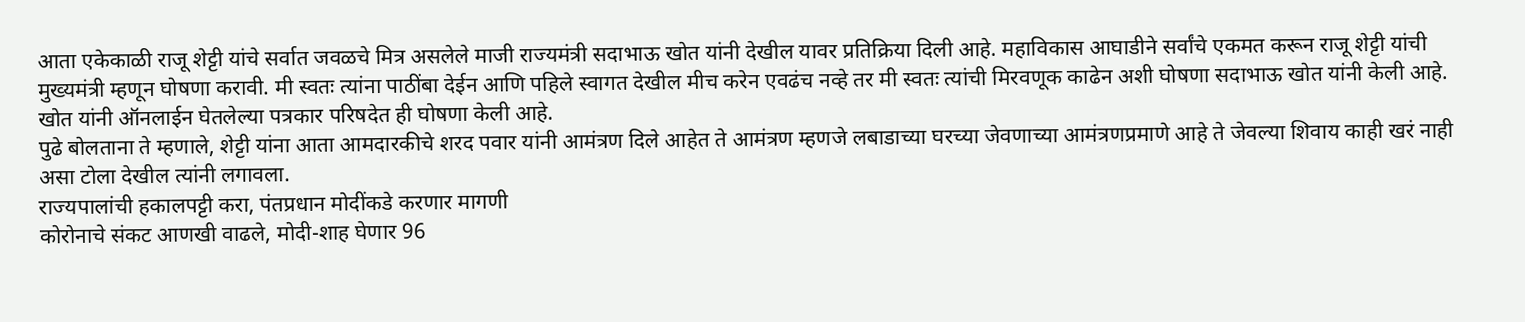आता एकेकाळी राजू शेट्टी यांचे सर्वात जवळचे मित्र असलेले माजी राज्यमंत्री सदाभाऊ खोत यांनी देखील यावर प्रतिक्रिया दिली आहे. महाविकास आघाडीने सर्वांचे एकमत करून राजू शेट्टी यांची मुख्यमंत्री म्हणून घोषणा करावी. मी स्वतः त्यांना पाठींबा देईन आणि पहिले स्वागत देखील मीच करेन एवढंच नव्हे तर मी स्वतः त्यांची मिरवणूक काढेन अशी घोषणा सदाभाऊ खोत यांनी केली आहे. खोत यांनी ऑनलाईन घेतलेल्या पत्रकार परिषदेत ही घोषणा केली आहे.
पुढे बोलताना ते म्हणाले, शेट्टी यांना आता आमदारकीचे शरद पवार यांनी आमंत्रण दिले आहेत ते आमंत्रण म्हणजे लबाडाच्या घरच्या जेवणाच्या आमंत्रणप्रमाणे आहे ते जेवल्या शिवाय काही खरं नाही असा टोला देखील त्यांनी लगावला.
राज्यपालांची हकालपट्टी करा, पंतप्रधान मोदींकडे करणार मागणी
कोरोनाचे संकट आणखी वाढले, मोदी-शाह घेणार 96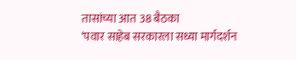तासांच्या आत 38 बैठका
‘पवार साहेब सरकारला सध्या मार्गदर्शन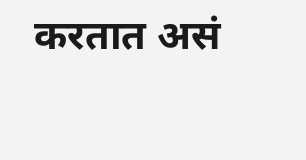करतात असं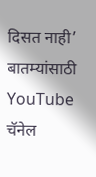दिसत नाही’
बातम्यांसाठी YouTube चॅनेल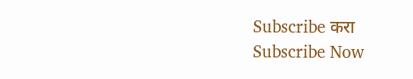Subscribe करा
Subscribe Now